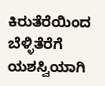ಕಿರುತೆರೆಯಿಂದ ಬೆಳ್ಳಿತೆರೆಗೆ ಯಶಸ್ವಿಯಾಗಿ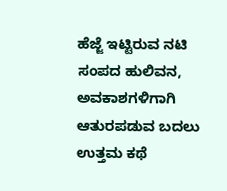ಹೆಜ್ಜೆ ಇಟ್ಟಿರುವ ನಟಿ ಸಂಪದ ಹುಲಿವನ, ಅವಕಾಶಗಳಿಗಾಗಿ ಆತುರಪಡುವ ಬದಲು ಉತ್ತಮ ಕಥೆ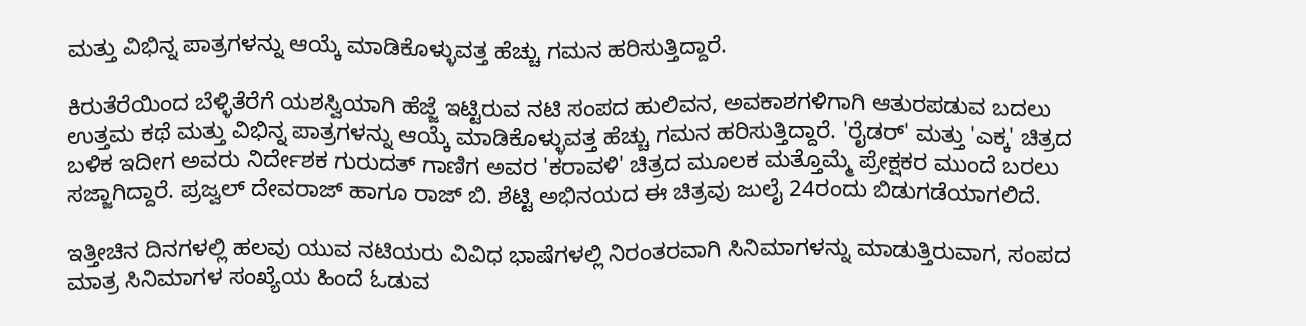ಮತ್ತು ವಿಭಿನ್ನ ಪಾತ್ರಗಳನ್ನು ಆಯ್ಕೆ ಮಾಡಿಕೊಳ್ಳುವತ್ತ ಹೆಚ್ಚು ಗಮನ ಹರಿಸುತ್ತಿದ್ದಾರೆ.

ಕಿರುತೆರೆಯಿಂದ ಬೆಳ್ಳಿತೆರೆಗೆ ಯಶಸ್ವಿಯಾಗಿ ಹೆಜ್ಜೆ ಇಟ್ಟಿರುವ ನಟಿ ಸಂಪದ ಹುಲಿವನ, ಅವಕಾಶಗಳಿಗಾಗಿ ಆತುರಪಡುವ ಬದಲು ಉತ್ತಮ ಕಥೆ ಮತ್ತು ವಿಭಿನ್ನ ಪಾತ್ರಗಳನ್ನು ಆಯ್ಕೆ ಮಾಡಿಕೊಳ್ಳುವತ್ತ ಹೆಚ್ಚು ಗಮನ ಹರಿಸುತ್ತಿದ್ದಾರೆ. 'ರೈಡರ್' ಮತ್ತು 'ಎಕ್ಕ' ಚಿತ್ರದ ಬಳಿಕ ಇದೀಗ ಅವರು ನಿರ್ದೇಶಕ ಗುರುದತ್ ಗಾಣಿಗ ಅವರ 'ಕರಾವಳಿ' ಚಿತ್ರದ ಮೂಲಕ ಮತ್ತೊಮ್ಮೆ ಪ್ರೇಕ್ಷಕರ ಮುಂದೆ ಬರಲು ಸಜ್ಜಾಗಿದ್ದಾರೆ. ಪ್ರಜ್ವಲ್ ದೇವರಾಜ್ ಹಾಗೂ ರಾಜ್ ಬಿ. ಶೆಟ್ಟಿ ಅಭಿನಯದ ಈ ಚಿತ್ರವು ಜುಲೈ 24ರಂದು ಬಿಡುಗಡೆಯಾಗಲಿದೆ.

ಇತ್ತೀಚಿನ ದಿನಗಳಲ್ಲಿ ಹಲವು ಯುವ ನಟಿಯರು ವಿವಿಧ ಭಾಷೆಗಳಲ್ಲಿ ನಿರಂತರವಾಗಿ ಸಿನಿಮಾಗಳನ್ನು ಮಾಡುತ್ತಿರುವಾಗ, ಸಂಪದ ಮಾತ್ರ ಸಿನಿಮಾಗಳ ಸಂಖ್ಯೆಯ ಹಿಂದೆ ಓಡುವ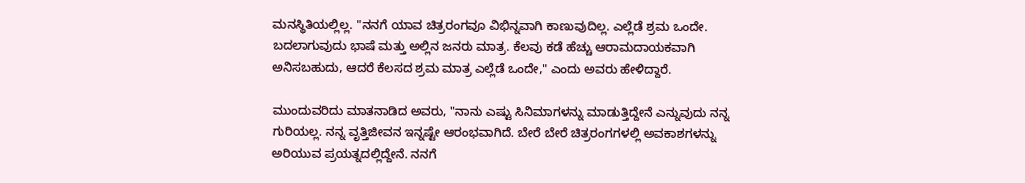ಮನಸ್ಥಿತಿಯಲ್ಲಿಲ್ಲ. "ನನಗೆ ಯಾವ ಚಿತ್ರರಂಗವೂ ವಿಭಿನ್ನವಾಗಿ ಕಾಣುವುದಿಲ್ಲ. ಎಲ್ಲೆಡೆ ಶ್ರಮ ಒಂದೇ. ಬದಲಾಗುವುದು ಭಾಷೆ ಮತ್ತು ಅಲ್ಲಿನ ಜನರು ಮಾತ್ರ. ಕೆಲವು ಕಡೆ ಹೆಚ್ಚು ಆರಾಮದಾಯಕವಾಗಿ ಅನಿಸಬಹುದು, ಆದರೆ ಕೆಲಸದ ಶ್ರಮ ಮಾತ್ರ ಎಲ್ಲೆಡೆ ಒಂದೇ," ಎಂದು ಅವರು ಹೇಳಿದ್ದಾರೆ.

ಮುಂದುವರಿದು ಮಾತನಾಡಿದ ಅವರು, "ನಾನು ಎಷ್ಟು ಸಿನಿಮಾಗಳನ್ನು ಮಾಡುತ್ತಿದ್ದೇನೆ ಎನ್ನುವುದು ನನ್ನ ಗುರಿಯಲ್ಲ. ನನ್ನ ವೃತ್ತಿಜೀವನ ಇನ್ನಷ್ಟೇ ಆರಂಭವಾಗಿದೆ. ಬೇರೆ ಬೇರೆ ಚಿತ್ರರಂಗಗಳಲ್ಲಿ ಅವಕಾಶಗಳನ್ನು ಅರಿಯುವ ಪ್ರಯತ್ನದಲ್ಲಿದ್ದೇನೆ. ನನಗೆ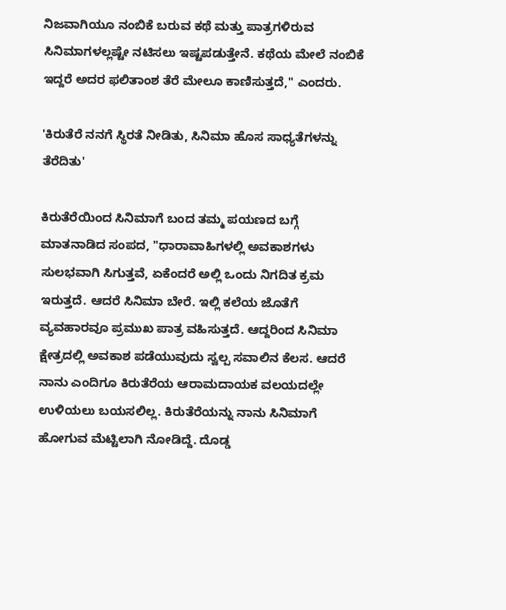ನಿಜವಾಗಿಯೂ ನಂಬಿಕೆ ಬರುವ ಕಥೆ ಮತ್ತು ಪಾತ್ರಗಳಿರುವ ಸಿನಿಮಾಗಳಲ್ಲಷ್ಟೇ ನಟಿಸಲು ಇಷ್ಟಪಡುತ್ತೇನೆ. ಕಥೆಯ ಮೇಲೆ ನಂಬಿಕೆ ಇದ್ದರೆ ಅದರ ಫಲಿತಾಂಶ ತೆರೆ ಮೇಲೂ ಕಾಣಿಸುತ್ತದೆ," ಎಂದರು.

'ಕಿರುತೆರೆ ನನಗೆ ಸ್ಥಿರತೆ ನೀಡಿತು, ಸಿನಿಮಾ ಹೊಸ ಸಾಧ್ಯತೆಗಳನ್ನು ತೆರೆದಿತು'

ಕಿರುತೆರೆಯಿಂದ ಸಿನಿಮಾಗೆ ಬಂದ ತಮ್ಮ ಪಯಣದ ಬಗ್ಗೆ ಮಾತನಾಡಿದ ಸಂಪದ, "ಧಾರಾವಾಹಿಗಳಲ್ಲಿ ಅವಕಾಶಗಳು ಸುಲಭವಾಗಿ ಸಿಗುತ್ತವೆ, ಏಕೆಂದರೆ ಅಲ್ಲಿ ಒಂದು ನಿಗದಿತ ಕ್ರಮ ಇರುತ್ತದೆ. ಆದರೆ ಸಿನಿಮಾ ಬೇರೆ. ಇಲ್ಲಿ ಕಲೆಯ ಜೊತೆಗೆ ವ್ಯವಹಾರವೂ ಪ್ರಮುಖ ಪಾತ್ರ ವಹಿಸುತ್ತದೆ. ಆದ್ದರಿಂದ ಸಿನಿಮಾ ಕ್ಷೇತ್ರದಲ್ಲಿ ಅವಕಾಶ ಪಡೆಯುವುದು ಸ್ವಲ್ಪ ಸವಾಲಿನ ಕೆಲಸ. ಆದರೆ ನಾನು ಎಂದಿಗೂ ಕಿರುತೆರೆಯ ಆರಾಮದಾಯಕ ವಲಯದಲ್ಲೇ ಉಳಿಯಲು ಬಯಸಲಿಲ್ಲ. ಕಿರುತೆರೆಯನ್ನು ನಾನು ಸಿನಿಮಾಗೆ ಹೋಗುವ ಮೆಟ್ಟಿಲಾಗಿ ನೋಡಿದ್ದೆ. ದೊಡ್ಡ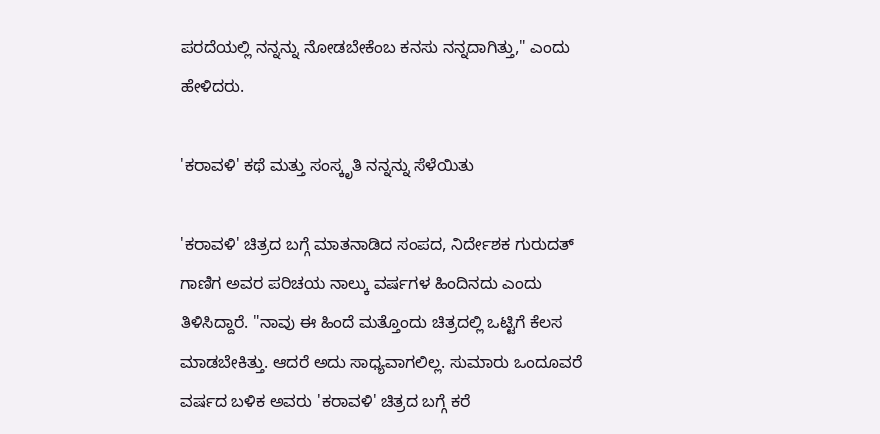ಪರದೆಯಲ್ಲಿ ನನ್ನನ್ನು ನೋಡಬೇಕೆಂಬ ಕನಸು ನನ್ನದಾಗಿತ್ತು," ಎಂದು ಹೇಳಿದರು.

'ಕರಾವಳಿ' ಕಥೆ ಮತ್ತು ಸಂಸ್ಕೃತಿ ನನ್ನನ್ನು ಸೆಳೆಯಿತು

'ಕರಾವಳಿ' ಚಿತ್ರದ ಬಗ್ಗೆ ಮಾತನಾಡಿದ ಸಂಪದ, ನಿರ್ದೇಶಕ ಗುರುದತ್ ಗಾಣಿಗ ಅವರ ಪರಿಚಯ ನಾಲ್ಕು ವರ್ಷಗಳ ಹಿಂದಿನದು ಎಂದು ತಿಳಿಸಿದ್ದಾರೆ. "ನಾವು ಈ ಹಿಂದೆ ಮತ್ತೊಂದು ಚಿತ್ರದಲ್ಲಿ ಒಟ್ಟಿಗೆ ಕೆಲಸ ಮಾಡಬೇಕಿತ್ತು. ಆದರೆ ಅದು ಸಾಧ್ಯವಾಗಲಿಲ್ಲ. ಸುಮಾರು ಒಂದೂವರೆ ವರ್ಷದ ಬಳಿಕ ಅವರು 'ಕರಾವಳಿ' ಚಿತ್ರದ ಬಗ್ಗೆ ಕರೆ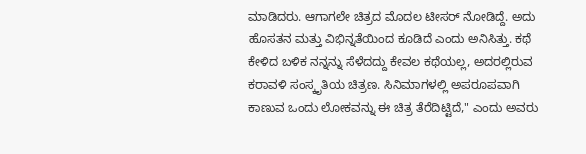ಮಾಡಿದರು. ಆಗಾಗಲೇ ಚಿತ್ರದ ಮೊದಲ ಟೀಸರ್ ನೋಡಿದ್ದೆ. ಅದು ಹೊಸತನ ಮತ್ತು ವಿಭಿನ್ನತೆಯಿಂದ ಕೂಡಿದೆ ಎಂದು ಅನಿಸಿತ್ತು. ಕಥೆ ಕೇಳಿದ ಬಳಿಕ ನನ್ನನ್ನು ಸೆಳೆದದ್ದು ಕೇವಲ ಕಥೆಯಲ್ಲ, ಅದರಲ್ಲಿರುವ ಕರಾವಳಿ ಸಂಸ್ಕೃತಿಯ ಚಿತ್ರಣ. ಸಿನಿಮಾಗಳಲ್ಲಿ ಅಪರೂಪವಾಗಿ ಕಾಣುವ ಒಂದು ಲೋಕವನ್ನು ಈ ಚಿತ್ರ ತೆರೆದಿಟ್ಟಿದೆ," ಎಂದು ಅವರು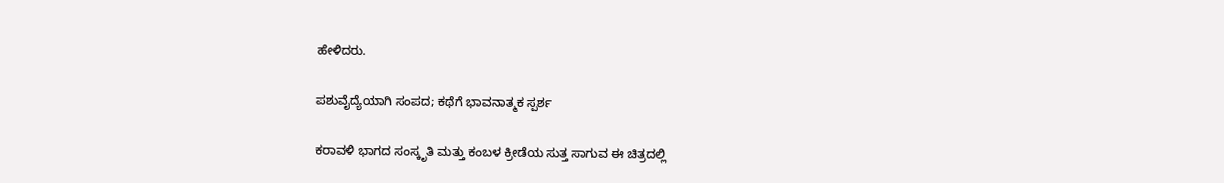ಹೇಳಿದರು.

ಪಶುವೈದ್ಯೆಯಾಗಿ ಸಂಪದ; ಕಥೆಗೆ ಭಾವನಾತ್ಮಕ ಸ್ಪರ್ಶ

ಕರಾವಳಿ ಭಾಗದ ಸಂಸ್ಕೃತಿ ಮತ್ತು ಕಂಬಳ ಕ್ರೀಡೆಯ ಸುತ್ತ ಸಾಗುವ ಈ ಚಿತ್ರದಲ್ಲಿ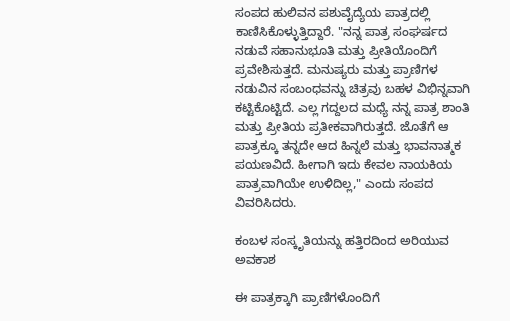ಸಂಪದ ಹುಲಿವನ ಪಶುವೈದ್ಯೆಯ ಪಾತ್ರದಲ್ಲಿ ಕಾಣಿಸಿಕೊಳ್ಳುತ್ತಿದ್ದಾರೆ. "ನನ್ನ ಪಾತ್ರ ಸಂಘರ್ಷದ ನಡುವೆ ಸಹಾನುಭೂತಿ ಮತ್ತು ಪ್ರೀತಿಯೊಂದಿಗೆ ಪ್ರವೇಶಿಸುತ್ತದೆ. ಮನುಷ್ಯರು ಮತ್ತು ಪ್ರಾಣಿಗಳ ನಡುವಿನ ಸಂಬಂಧವನ್ನು ಚಿತ್ರವು ಬಹಳ ವಿಭಿನ್ನವಾಗಿ ಕಟ್ಟಿಕೊಟ್ಟಿದೆ. ಎಲ್ಲ ಗದ್ದಲದ ಮಧ್ಯೆ ನನ್ನ ಪಾತ್ರ ಶಾಂತಿ ಮತ್ತು ಪ್ರೀತಿಯ ಪ್ರತೀಕವಾಗಿರುತ್ತದೆ. ಜೊತೆಗೆ ಆ ಪಾತ್ರಕ್ಕೂ ತನ್ನದೇ ಆದ ಹಿನ್ನಲೆ ಮತ್ತು ಭಾವನಾತ್ಮಕ ಪಯಣವಿದೆ. ಹೀಗಾಗಿ ಇದು ಕೇವಲ ನಾಯಕಿಯ ಪಾತ್ರವಾಗಿಯೇ ಉಳಿದಿಲ್ಲ," ಎಂದು ಸಂಪದ ವಿವರಿಸಿದರು.

ಕಂಬಳ ಸಂಸ್ಕೃತಿಯನ್ನು ಹತ್ತಿರದಿಂದ ಅರಿಯುವ ಅವಕಾಶ

ಈ ಪಾತ್ರಕ್ಕಾಗಿ ಪ್ರಾಣಿಗಳೊಂದಿಗೆ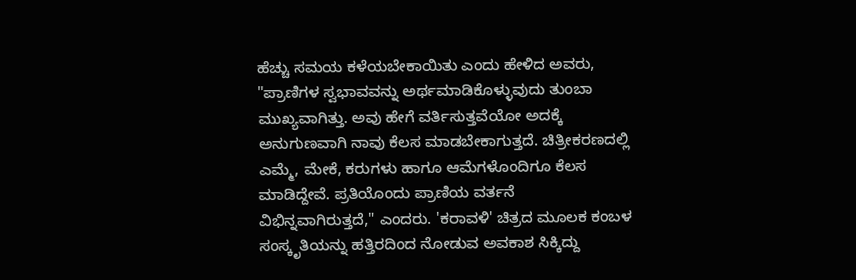ಹೆಚ್ಚು ಸಮಯ ಕಳೆಯಬೇಕಾಯಿತು ಎಂದು ಹೇಳಿದ ಅವರು, "ಪ್ರಾಣಿಗಳ ಸ್ವಭಾವವನ್ನು ಅರ್ಥಮಾಡಿಕೊಳ್ಳುವುದು ತುಂಬಾ ಮುಖ್ಯವಾಗಿತ್ತು. ಅವು ಹೇಗೆ ವರ್ತಿಸುತ್ತವೆಯೋ ಅದಕ್ಕೆ ಅನುಗುಣವಾಗಿ ನಾವು ಕೆಲಸ ಮಾಡಬೇಕಾಗುತ್ತದೆ. ಚಿತ್ರೀಕರಣದಲ್ಲಿ ಎಮ್ಮೆ, ಮೇಕೆ, ಕರುಗಳು ಹಾಗೂ ಆಮೆಗಳೊಂದಿಗೂ ಕೆಲಸ ಮಾಡಿದ್ದೇವೆ. ಪ್ರತಿಯೊಂದು ಪ್ರಾಣಿಯ ವರ್ತನೆ ವಿಭಿನ್ನವಾಗಿರುತ್ತದೆ," ಎಂದರು. 'ಕರಾವಳಿ' ಚಿತ್ರದ ಮೂಲಕ ಕಂಬಳ ಸಂಸ್ಕೃತಿಯನ್ನು ಹತ್ತಿರದಿಂದ ನೋಡುವ ಅವಕಾಶ ಸಿಕ್ಕಿದ್ದು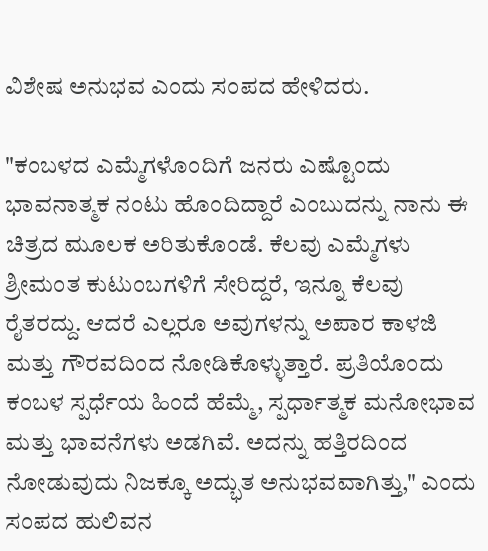ವಿಶೇಷ ಅನುಭವ ಎಂದು ಸಂಪದ ಹೇಳಿದರು.

"ಕಂಬಳದ ಎಮ್ಮೆಗಳೊಂದಿಗೆ ಜನರು ಎಷ್ಟೊಂದು ಭಾವನಾತ್ಮಕ ನಂಟು ಹೊಂದಿದ್ದಾರೆ ಎಂಬುದನ್ನು ನಾನು ಈ ಚಿತ್ರದ ಮೂಲಕ ಅರಿತುಕೊಂಡೆ. ಕೆಲವು ಎಮ್ಮೆಗಳು ಶ್ರೀಮಂತ ಕುಟುಂಬಗಳಿಗೆ ಸೇರಿದ್ದರೆ, ಇನ್ನೂ ಕೆಲವು ರೈತರದ್ದು. ಆದರೆ ಎಲ್ಲರೂ ಅವುಗಳನ್ನು ಅಪಾರ ಕಾಳಜಿ ಮತ್ತು ಗೌರವದಿಂದ ನೋಡಿಕೊಳ್ಳುತ್ತಾರೆ. ಪ್ರತಿಯೊಂದು ಕಂಬಳ ಸ್ಪರ್ಧೆಯ ಹಿಂದೆ ಹೆಮ್ಮೆ, ಸ್ಪರ್ಧಾತ್ಮಕ ಮನೋಭಾವ ಮತ್ತು ಭಾವನೆಗಳು ಅಡಗಿವೆ. ಅದನ್ನು ಹತ್ತಿರದಿಂದ ನೋಡುವುದು ನಿಜಕ್ಕೂ ಅದ್ಭುತ ಅನುಭವವಾಗಿತ್ತು," ಎಂದು ಸಂಪದ ಹುಲಿವನ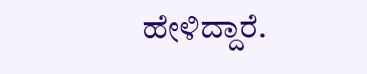ಹೇಳಿದ್ದಾರೆ.